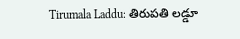Tirumala Laddu: తిరుపతి లడ్డూ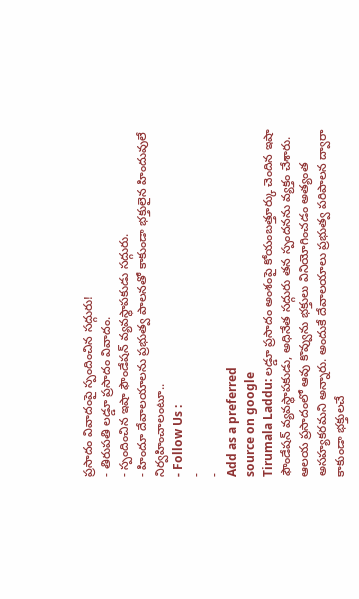ప్రసాదం వివాదంపై స్పందించిన సద్గురు!
- తిరుపతి లడ్డూ ప్రసాదం వివాదం.
- స్పందించిన ఇషా ఫౌండేషన్ వ్యవస్థాపకుడు సద్గురు.
- హిందూ దేవాలయాలను ప్రభుత్వ పాలనతో కాకుండా భక్తులైన హిందువులే నిర్వహించాలంటూ..
- Follow Us :
-
-
Add as a preferred
source on google
Tirumala Laddu: లడ్డూ ప్రసాదం అంశంపై కోయంబత్తూర్కు చెందిన ఇషా ఫౌండేషన్ వ్యవస్థాపకుడు, అధినేత సద్గురు తన స్పందనను వ్యక్తం చేశారు. ఆలయ ప్రసాదంలో ఆవు కొవ్వును భక్తులు వినియోగించడం అత్యంత అసహ్యకరమని అన్నారు. అందుకే దేవాలయాలు ప్రభుత్వ పరిపాలన ద్వారా కాకుండా భక్తులచే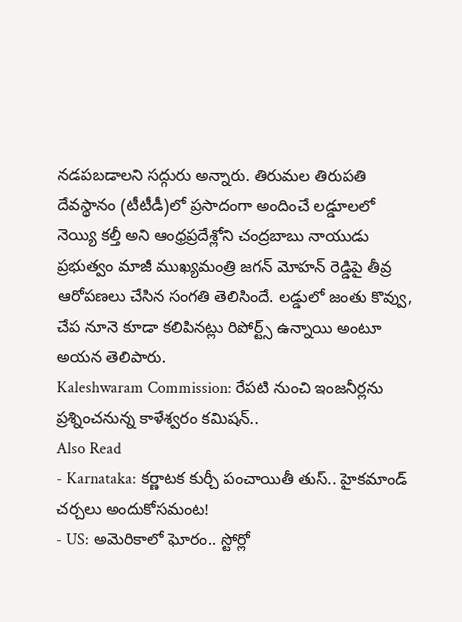నడపబడాలని సద్గురు అన్నారు. తిరుమల తిరుపతి దేవస్థానం (టీటీడీ)లో ప్రసాదంగా అందించే లడ్డూలలో నెయ్యి కల్తీ అని ఆంధ్రప్రదేశ్లోని చంద్రబాబు నాయుడు ప్రభుత్వం మాజీ ముఖ్యమంత్రి జగన్ మోహన్ రెడ్డిపై తీవ్ర ఆరోపణలు చేసిన సంగతి తెలిసిందే. లడ్డులో జంతు కొవ్వు, చేప నూనె కూడా కలిపినట్లు రిపోర్ట్స్ ఉన్నాయి అంటూ అయన తెలిపారు.
Kaleshwaram Commission: రేపటి నుంచి ఇంజనీర్లను ప్రశ్నించనున్న కాళేశ్వరం కమిషన్..
Also Read
- Karnataka: కర్ణాటక కుర్చీ పంచాయితీ తుస్.. హైకమాండ్ చర్చలు అందుకోసమంట!
- US: అమెరికాలో ఘోరం.. స్టోర్లో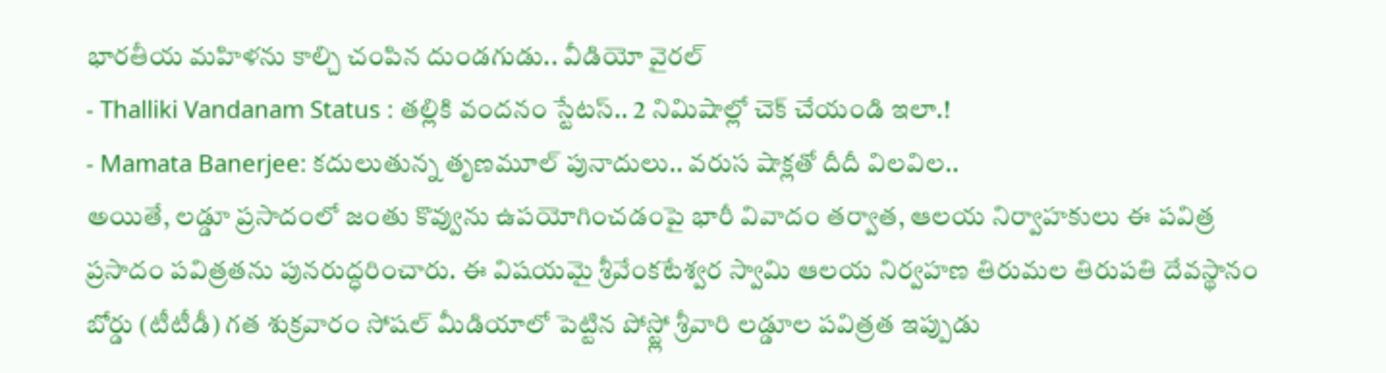భారతీయ మహిళను కాల్చి చంపిన దుండగుడు.. వీడియో వైరల్
- Thalliki Vandanam Status : తల్లికి వందనం స్టేటస్.. 2 నిమిషాల్లో చెక్ చేయండి ఇలా.!
- Mamata Banerjee: కదులుతున్న తృణమూల్ పునాదులు.. వరుస షాక్లతో దీదీ విలవిల..
అయితే, లడ్డూ ప్రసాదంలో జంతు కొవ్వును ఉపయోగించడంపై భారీ వివాదం తర్వాత, ఆలయ నిర్వాహకులు ఈ పవిత్ర ప్రసాదం పవిత్రతను పునరుద్ధరించారు. ఈ విషయమై శ్రీవేంకటేశ్వర స్వామి ఆలయ నిర్వహణ తిరుమల తిరుపతి దేవస్థానం బోర్డు (టీటీడీ) గత శుక్రవారం సోషల్ మీడియాలో పెట్టిన పోస్ట్లో శ్రీవారి లడ్డూల పవిత్రత ఇప్పుడు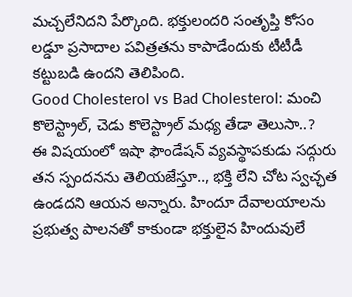మచ్చలేనిదని పేర్కొంది. భక్తులందరి సంతృప్తి కోసం లడ్డూ ప్రసాదాల పవిత్రతను కాపాడేందుకు టీటీడీ కట్టుబడి ఉందని తెలిపింది.
Good Cholesterol vs Bad Cholesterol: మంచి కొలెస్ట్రాల్, చెడు కొలెస్ట్రాల్ మధ్య తేడా తెలుసా..?
ఈ విషయంలో ఇషా ఫౌండేషన్ వ్యవస్థాపకుడు సద్గురు తన స్పందనను తెలియజేస్తూ.., భక్తి లేని చోట స్వచ్ఛత ఉండదని ఆయన అన్నారు. హిందూ దేవాలయాలను ప్రభుత్వ పాలనతో కాకుండా భక్తులైన హిందువులే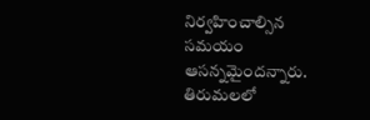నిర్వహించాల్సిన సమయం ఆసన్నమైందన్నారు. తిరుమలలో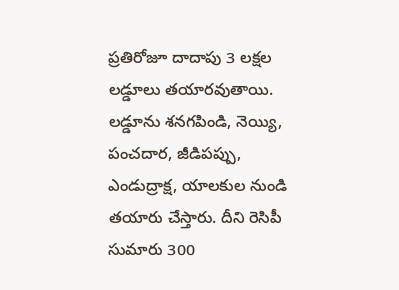ప్రతిరోజూ దాదాపు 3 లక్షల లడ్డూలు తయారవుతాయి. లడ్డూను శనగపిండి, నెయ్యి, పంచదార, జీడిపప్పు, ఎండుద్రాక్ష, యాలకుల నుండి తయారు చేస్తారు. దీని రెసిపీ సుమారు 300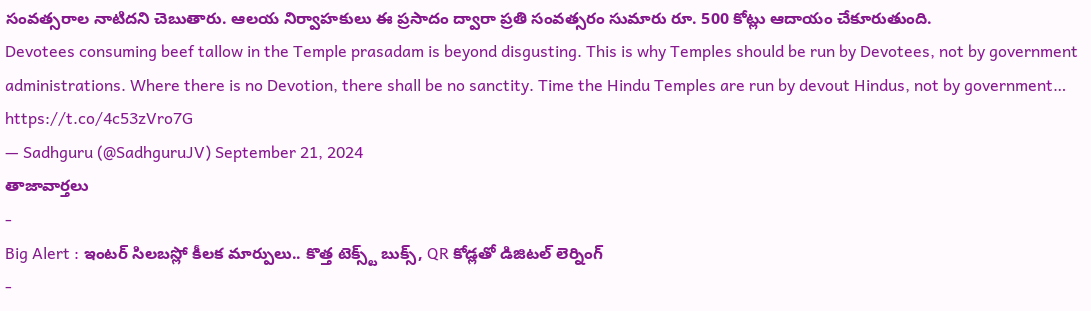సంవత్సరాల నాటిదని చెబుతారు. ఆలయ నిర్వాహకులు ఈ ప్రసాదం ద్వారా ప్రతి సంవత్సరం సుమారు రూ. 500 కోట్లు ఆదాయం చేకూరుతుంది.
Devotees consuming beef tallow in the Temple prasadam is beyond disgusting. This is why Temples should be run by Devotees, not by government administrations. Where there is no Devotion, there shall be no sanctity. Time the Hindu Temples are run by devout Hindus, not by government… https://t.co/4c53zVro7G
— Sadhguru (@SadhguruJV) September 21, 2024
తాజావార్తలు
-
Big Alert : ఇంటర్ సిలబస్లో కీలక మార్పులు.. కొత్త టెక్స్ట్ బుక్స్, QR కోడ్లతో డిజిటల్ లెర్నింగ్
-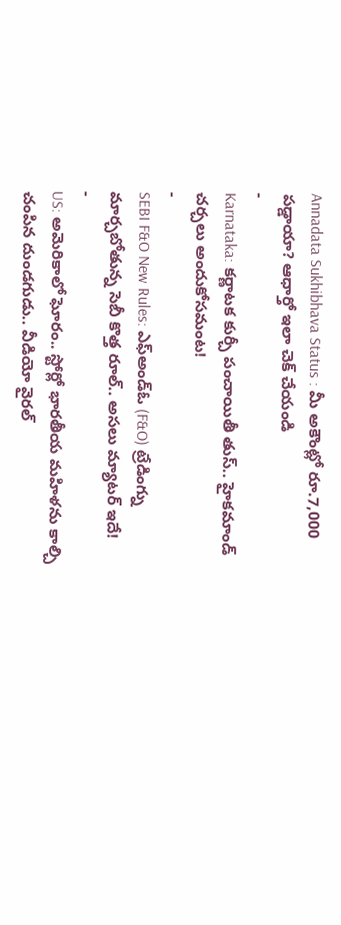Annadata Sukhibhava Status : మీ అకౌంట్లో రూ.7,000 పడ్డాయా? ఆధార్తో ఇలా చెక్ చేయండి
-
Karnataka: కర్ణాటక కుర్చీ పంచాయితీ తుస్.. హైకమాండ్ చర్చలు అందుకోసమంట!
-
SEBI F&O New Rules: ఎఫ్అండ్ఓ (F&O) ట్రేడింగ్ను మార్చబోతున్న సెబీ కొత్త రూల్.. అసలు మ్యాటర్ ఇదే!
-
US: అమెరికాలో ఘోరం.. స్టోర్లో భారతీయ మహిళను కాల్చి చంపిన దుండగుడు.. వీడియో వైరల్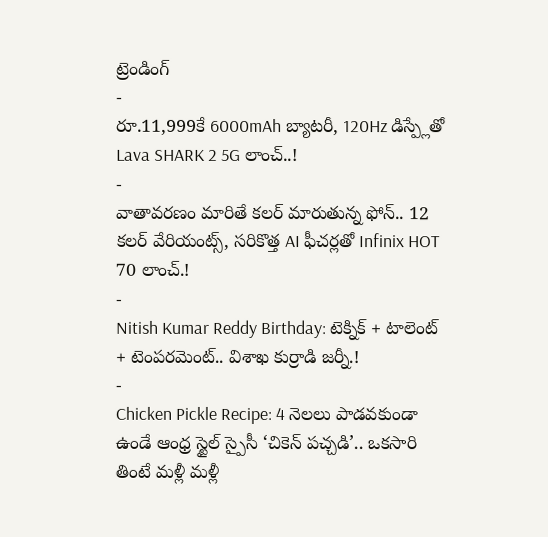ట్రెండింగ్
-
రూ.11,999కే 6000mAh బ్యాటరీ, 120Hz డిస్ప్లేతో Lava SHARK 2 5G లాంచ్..!
-
వాతావరణం మారితే కలర్ మారుతున్న ఫోన్.. 12 కలర్ వేరియంట్స్, సరికొత్త AI ఫీచర్లతో Infinix HOT 70 లాంచ్.!
-
Nitish Kumar Reddy Birthday: టెక్నిక్ + టాలెంట్ + టెంపరమెంట్.. విశాఖ కుర్రాడి జర్నీ.!
-
Chicken Pickle Recipe: 4 నెలలు పాడవకుండా ఉండే ఆంధ్ర స్టైల్ స్పైసీ ‘చికెన్ పచ్చడి’.. ఒకసారి తింటే మళ్లీ మళ్లీ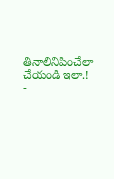తినాలినిపించేలా చేయండి ఇలా.!
-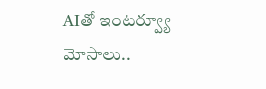AIతో ఇంటర్వ్యూ మోసాలు..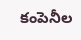కంపెనీల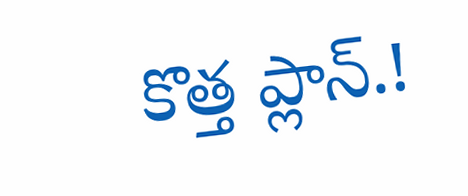కొత్త ప్లాన్.!